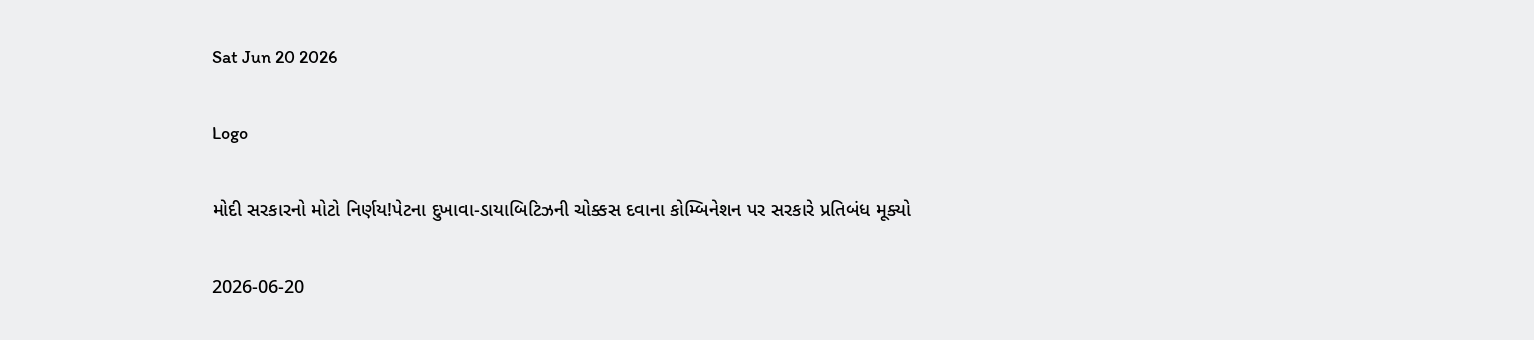Sat Jun 20 2026

Logo

મોદી સરકારનો મોટો નિર્ણય!પેટના દુખાવા-ડાયાબિટિઝની ચોક્કસ દવાના કોમ્બિનેશન પર સરકારે પ્રતિબંધ મૂક્યો

2026-06-20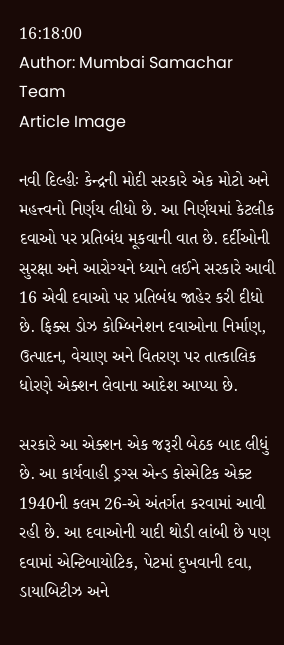16:18:00
Author: Mumbai Samachar Team
Article Image

નવી દિલ્હીઃ કેન્દ્રની મોદી સરકારે એક મોટો અને મહત્ત્વનો નિર્ણય લીધો છે. આ નિર્ણયમાં કેટલીક દવાઓ પર પ્રતિબંધ મૂકવાની વાત છે. દર્દીઓની સુરક્ષા અને આરોગ્યને ધ્યાને લઈને સરકારે આવી 16 એવી દવાઓ પર પ્રતિબંધ જાહેર કરી દીધો છે. ફિક્સ ડોઝ કોમ્બિનેશન દવાઓના નિર્માણ, ઉત્પાદન, વેચાણ અને વિતરણ પર તાત્કાલિક ધોરણે એક્શન લેવાના આદેશ આપ્યા છે.

સરકારે આ એક્શન એક જરૂરી બેઠક બાદ લીધું છે. આ કાર્યવાહી ડ્રગ્સ એન્ડ કોસ્મેટિક એક્ટ 1940ની કલમ 26-એ અંતર્ગત કરવામાં આવી રહી છે. આ દવાઓની યાદી થોડી લાંબી છે પણ દવામાં એન્ટિબાયોટિક, પેટમાં દુખવાની દવા, ડાયાબિટીઝ અને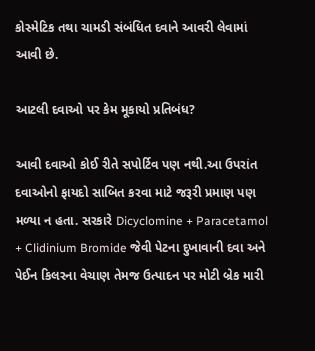કોસ્મેટિક તથા ચામડી સંબંધિત દવાને આવરી લેવામાં આવી છે.

આટલી દવાઓ પર કેમ મૂકાયો પ્રતિબંધ?

આવી દવાઓ કોઈ રીતે સપોર્ટિવ પણ નથી.આ ઉપરાંત દવાઓનો ફાયદો સાબિત કરવા માટે જરૂરી પ્રમાણ પણ મળ્યા ન હતા. સરકારે Dicyclomine + Paracetamol + Clidinium Bromide જેવી પેટના દુખાવાની દવા અને પેઈન કિલરના વેચાણ તેમજ ઉત્પાદન પર મોટી બ્રેક મારી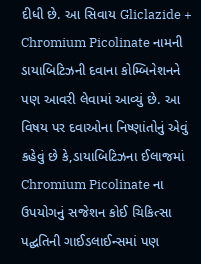દીધી છે. આ સિવાય Gliclazide + Chromium Picolinate નામની ડાયાબિટિઝની દવાના કોમ્બિનેશનને પણ આવરી લેવામાં આવ્યું છે. આ વિષય પર દવાઓના નિષ્ણાંતોનું એવું કહેવું છે કે,ડાયાબિટિઝના ઈલાજમાં Chromium Picolinate ના ઉપયોગનું સજેશન કોઈ ચિકિત્સા પદ્ઘતિની ગાઈડલાઈન્સમાં પણ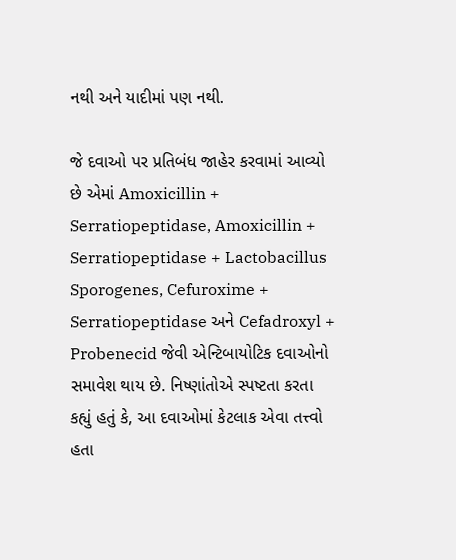નથી અને યાદીમાં પણ નથી.

જે દવાઓ પર પ્રતિબંધ જાહેર કરવામાં આવ્યો છે એમાં Amoxicillin + Serratiopeptidase, Amoxicillin + Serratiopeptidase + Lactobacillus Sporogenes, Cefuroxime + Serratiopeptidase અને Cefadroxyl + Probenecid જેવી એન્ટિબાયોટિક દવાઓનો સમાવેશ થાય છે. નિષ્ણાંતોએ સ્પષ્ટતા કરતા કહ્યું હતું કે, આ દવાઓમાં કેટલાક એવા તત્ત્વો હતા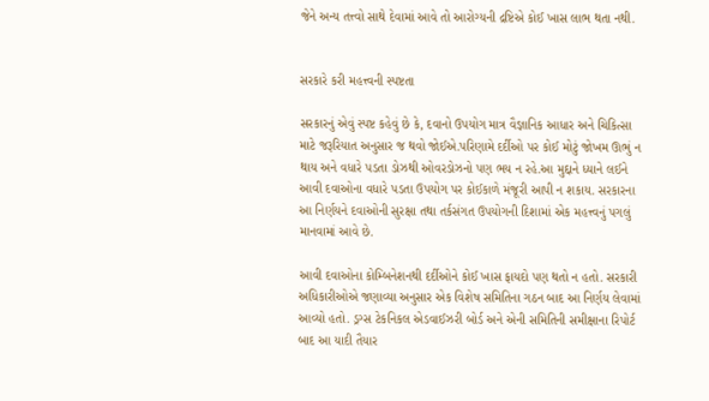જેને અન્ય તત્ત્વો સાથે દેવામાં આવે તો આરોગ્યની દ્રષ્ટિએ કોઈ ખાસ લાભ થતા નથી.


સરકારે કરી મહત્ત્વની સ્પષ્ટતા

સરકારનું એવું સ્પષ્ટ કહેવું છે કે, દવાનો ઉપયોગ માત્ર વૈજ્ઞાનિક આધાર અને ચિકિત્સા માટે જરૂરિયાત અનુસાર જ થવો જોઈએ.પરિણામે દર્દીઓ પર કોઈ મોટું જોખમ ઊભું ન થાય અને વધારે પડતા ડોઝથી ઓવરડોઝનો પણ ભય ન રહે.આ મુદ્દાને ધ્યાને લઈને આવી દવાઓના વધારે પડતા ઉપયોગ પર કોઈકાળે મંજૂરી આપી ન શકાય. સરકારના આ નિર્ણયને દવાઓની સુરક્ષા તથા તર્કસંગત ઉપયોગની દિશામાં એક મહત્ત્વનું પગલું માનવામાં આવે છે.

આવી દવાઓના કોમ્બિનેશનથી દર્દીઓને કોઈ ખાસ ફાયદો પણ થતો ન હતો. સરકારી અધિકારીઓએ જણાવ્યા અનુસાર એક વિશેષ સમિતિના ગઠન બાદ આ નિર્ણય લેવામાં આવ્યો હતો. ડ્રગ્સ ટેકનિકલ એડવાઈઝરી બોર્ડ અને એની સમિતિની સમીક્ષાના રિપોર્ટ બાદ આ યાદી તૈયાર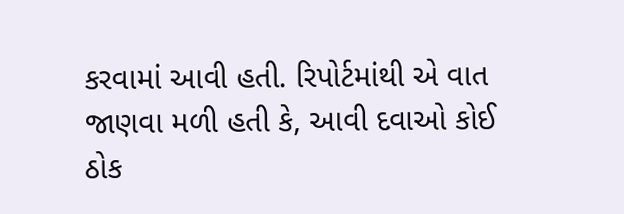કરવામાં આવી હતી. રિપોર્ટમાંથી એ વાત જાણવા મળી હતી કે, આવી દવાઓ કોઈ ઠોક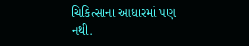ચિકિત્સાના આધારમાં પણ નથી.